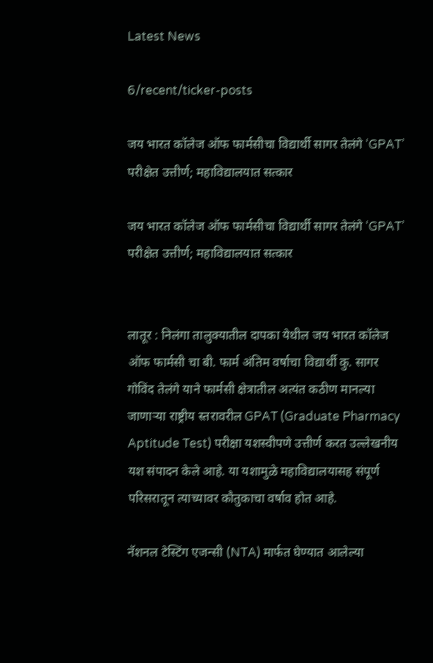Latest News

6/recent/ticker-posts

जय भारत कॉलेज ऑफ फार्मसीचा विद्यार्थी सागर तेलंगे ‘GPAT’ परीक्षेत उत्तीर्ण; महाविद्यालयात सत्कार

जय भारत कॉलेज ऑफ फार्मसीचा विद्यार्थी सागर तेलंगे ‘GPAT’ परीक्षेत उत्तीर्ण; महाविद्यालयात सत्कार


लातूर : निलंगा तालुक्यातील दापका येथील जय भारत कॉलेज ऑफ फार्मसी चा बी. फार्म अंतिम वर्षाचा विद्यार्थी कु. सागर गोविंद तेलंगे याने फार्मसी क्षेत्रातील अत्यंत कठीण मानल्या जाणाऱ्या राष्ट्रीय स्तरावरील GPAT (Graduate Pharmacy Aptitude Test) परीक्षा यशस्वीपणे उत्तीर्ण करत उल्लेखनीय यश संपादन केले आहे. या यशामुळे महाविद्यालयासह संपूर्ण परिसरातून त्याच्यावर कौतुकाचा वर्षाव होत आहे.

नॅशनल टेस्टिंग एजन्सी (NTA) मार्फत घेण्यात आलेल्या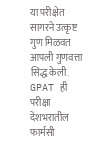या परीक्षेत सागरने उत्कृष्ट गुण मिळवत आपली गुणवत्ता सिद्ध केली. GPAT ही परीक्षा देशभरातील फार्मसी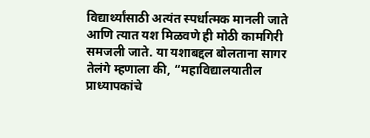विद्यार्थ्यांसाठी अत्यंत स्पर्धात्मक मानली जाते आणि त्यात यश मिळवणे ही मोठी कामगिरी समजली जाते. या यशाबद्दल बोलताना सागर तेलंगे म्हणाला की, “महाविद्यालयातील प्राध्यापकांचे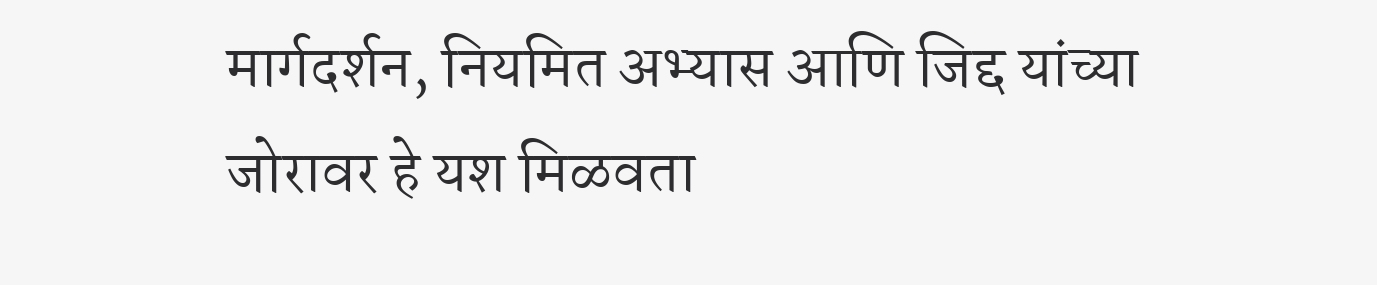मार्गदर्शन, नियमित अभ्यास आणि जिद्द यांच्या जोरावर हे यश मिळवता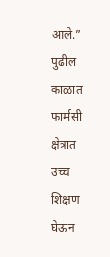आले.” पुढील काळात फार्मसी क्षेत्रात उच्च शिक्षण घेऊन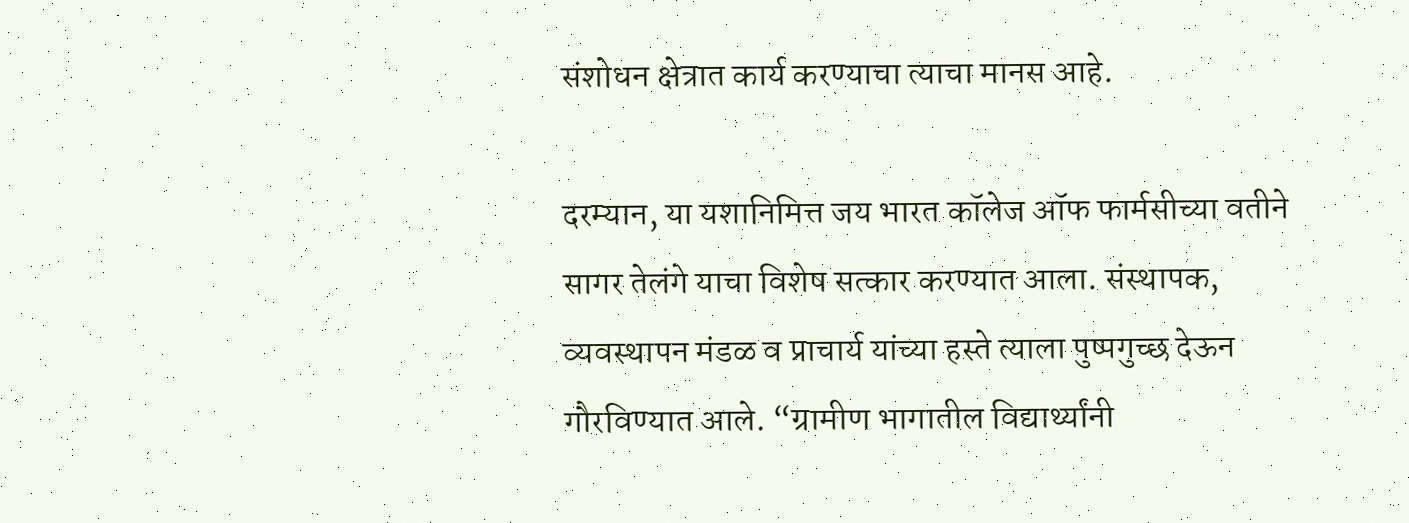संशोधन क्षेत्रात कार्य करण्याचा त्याचा मानस आहे.

दरम्यान, या यशानिमित्त जय भारत कॉलेज ऑफ फार्मसीच्या वतीने सागर तेलंगे याचा विशेष सत्कार करण्यात आला. संस्थापक, व्यवस्थापन मंडळ व प्राचार्य यांच्या हस्ते त्याला पुष्पगुच्छ देऊन गौरविण्यात आले. “ग्रामीण भागातील विद्यार्थ्यांनी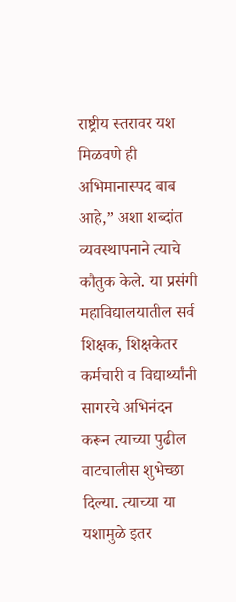राष्ट्रीय स्तरावर यश मिळवणे ही अभिमानास्पद बाब आहे,” अशा शब्दांत व्यवस्थापनाने त्याचे कौतुक केले. या प्रसंगी महाविद्यालयातील सर्व शिक्षक, शिक्षकेतर कर्मचारी व विद्यार्थ्यांनी सागरचे अभिनंदन करून त्याच्या पुढील वाटचालीस शुभेच्छा दिल्या. त्याच्या या यशामुळे इतर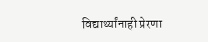विद्यार्थ्यांनाही प्रेरणा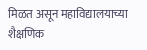मिळत असून महाविद्यालयाच्या शैक्षणिक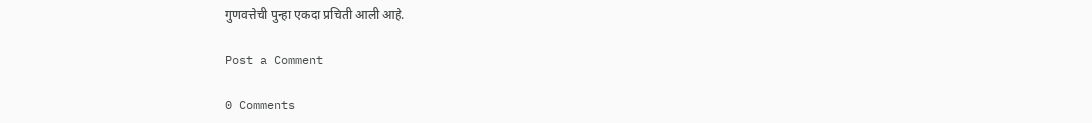गुणवत्तेची पुन्हा एकदा प्रचिती आली आहे.

Post a Comment

0 Comments